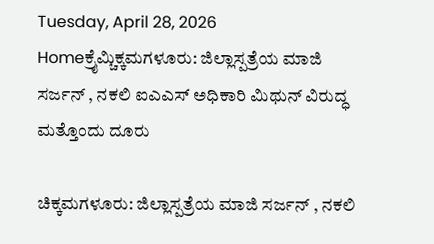Tuesday, April 28, 2026
Homeಕ್ರೈಮ್ಚಿಕ್ಕಮಗಳೂರು: ಜಿಲ್ಲಾಸ್ಪತ್ರೆಯ ಮಾಜಿ ಸರ್ಜನ್ , ನಕಲಿ ಐಎಎಸ್ ಅಧಿಕಾರಿ ಮಿಥುನ್ ವಿರುದ್ಧ ಮತ್ತೊಂದು ದೂರು

ಚಿಕ್ಕಮಗಳೂರು: ಜಿಲ್ಲಾಸ್ಪತ್ರೆಯ ಮಾಜಿ ಸರ್ಜನ್ , ನಕಲಿ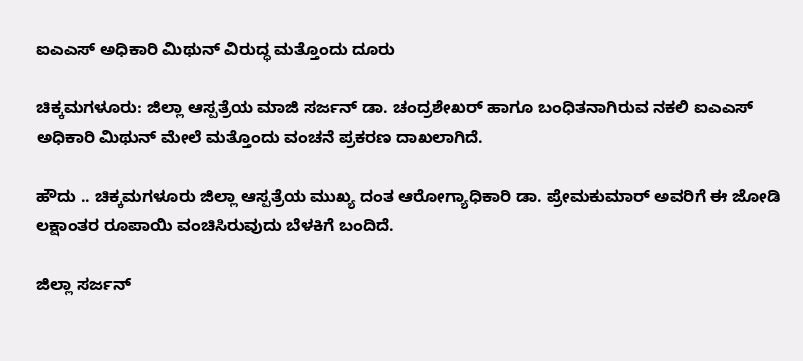ಐಎಎಸ್ ಅಧಿಕಾರಿ ಮಿಥುನ್ ವಿರುದ್ಧ ಮತ್ತೊಂದು ದೂರು

ಚಿಕ್ಕಮಗಳೂರು: ಜಿಲ್ಲಾ ಆಸ್ಪತ್ರೆಯ ಮಾಜಿ ಸರ್ಜನ್ ಡಾ. ಚಂದ್ರಶೇಖರ್ ಹಾಗೂ ಬಂಧಿತನಾಗಿರುವ ನಕಲಿ ಐಎಎಸ್ ಅಧಿಕಾರಿ ಮಿಥುನ್ ಮೇಲೆ ಮತ್ತೊಂದು ವಂಚನೆ ಪ್ರಕರಣ ದಾಖಲಾಗಿದೆ.

ಹೌದು .. ಚಿಕ್ಕಮಗಳೂರು ಜಿಲ್ಲಾ ಆಸ್ಪತ್ರೆಯ ಮುಖ್ಯ ದಂತ ಆರೋಗ್ಯಾಧಿಕಾರಿ ಡಾ. ಪ್ರೇಮಕುಮಾರ್ ಅವರಿಗೆ ಈ ಜೋಡಿ ಲಕ್ಷಾಂತರ ರೂಪಾಯಿ ವಂಚಿಸಿರುವುದು ಬೆಳಕಿಗೆ ಬಂದಿದೆ.

ಜಿಲ್ಲಾ ಸರ್ಜನ್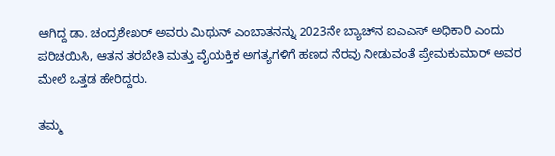ಆಗಿದ್ದ ಡಾ. ಚಂದ್ರಶೇಖರ್ ಅವರು ಮಿಥುನ್ ಎಂಬಾತನನ್ನು 2023ನೇ ಬ್ಯಾಚ್‌ನ ಐಎಎಸ್ ಅಧಿಕಾರಿ ಎಂದು ಪರಿಚಯಿಸಿ, ಆತನ ತರಬೇತಿ ಮತ್ತು ವೈಯಕ್ತಿಕ ಅಗತ್ಯಗಳಿಗೆ ಹಣದ ನೆರವು ನೀಡುವಂತೆ ಪ್ರೇಮಕುಮಾರ್ ಅವರ ಮೇಲೆ ಒತ್ತಡ ಹೇರಿದ್ದರು.

ತಮ್ಮ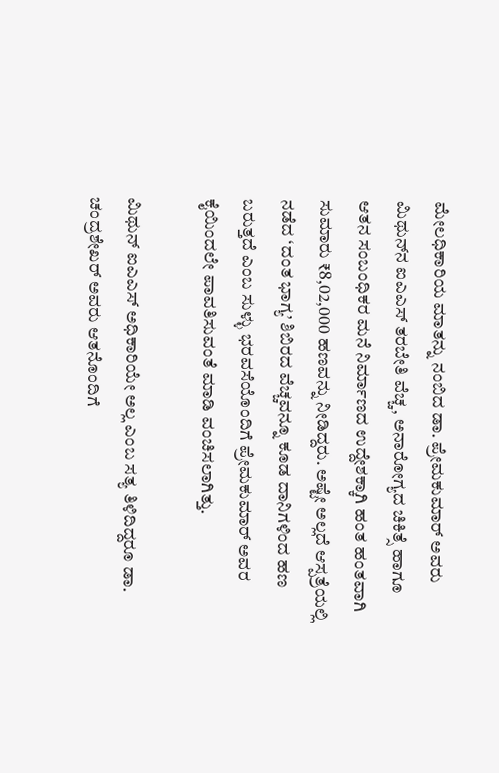ಮೇಲಧಿಕಾರಿಯ ಮಾತನ್ನು ನಂಬಿದ ಡಾ. ಪ್ರೇಮಕುಮಾರ್ ಅವರು ಮಿಥುನ್‌ನ ಐಎಎಸ್ ತರಬೇತಿ ವೆಚ್ಚ, ಅನಾರೋಗ್ಯದ ಚಿಕಿತ್ಸೆ ಹಾಗೂ ಆತನ ಸಂಬಂಧಿಕರ ಮನೆ ನಿರ್ಮಾಣದ ಉದ್ದೇಶಕ್ಕಾಗಿ ಹಂತ ಹಂತವಾಗಿ ಸುಮಾರು ₹8,02,000 ಹಣವನ್ನು ನೀಡಿದ್ದರು. ಅಷ್ಟೇ ಅಲ್ಲದೆ ಆಸ್ಪತ್ರೆಯಲ್ಲಿ ನಡೆದ ‘ದಂತ ಭಾಗ್ಯ’ ಶಿಬಿರದ ವೆಚ್ಚವನ್ನೂ ಕೂಡ ದಾನಿಗಳಿಂದ ಹಣ ಬರುತ್ತದೆ ಎಂಬ ಸುಳ್ಳು ಭರವಸೆಯೊಂದಿಗೆ ಪ್ರೇಮಕುಮಾರ್ ಅವರ ಕೈಯಿಂದಲೇ ಪಾವತಿಸುವಂತೆ ಮಾಡಿ ವಂಚಿಸಲಾಗಿತ್ತು.

ಮಿಥುನ್ ಐಎಎಸ್ ಅಧಿಕಾರಿಯೇ ಅಲ್ಲ ಎಂಬ ಸತ್ಯ ತಿಳಿದಿದ್ದರೂ ಡಾ. ಚಂದ್ರಶೇಖರ್ ಅವರು ಆತನೊಂದಿಗೆ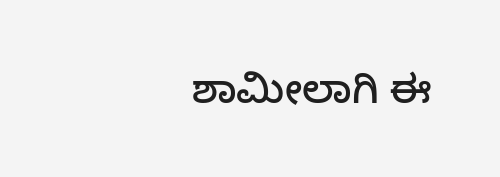ಶಾಮೀಲಾಗಿ ಈ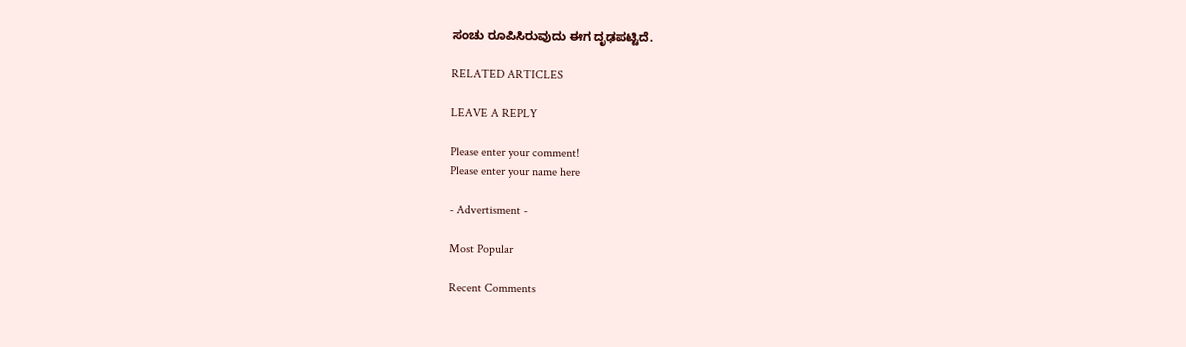ಸಂಚು ರೂಪಿಸಿರುವುದು ಈಗ ದೃಢಪಟ್ಟಿದೆ.

RELATED ARTICLES

LEAVE A REPLY

Please enter your comment!
Please enter your name here

- Advertisment -

Most Popular

Recent Comments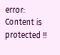error: Content is protected !!